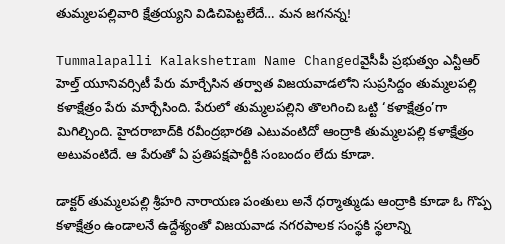తుమ్మలపల్లివారి క్షేత్రయ్యని విడిచిపెట్టలేదే… మన జగనన్న!

Tummalapalli Kalakshetram Name Changedవైసీపీ ప్రభుత్వం ఎన్టీఆర్ హెల్త్ యూనివర్సిటీ పేరు మార్చేసిన తర్వాత విజయవాడలోని సుప్రసిద్దం తుమ్మలపల్లి కళాక్షేత్రం పేరు మార్చేసింది. పేరులో తుమ్మలపల్లిని తొలగించి ఒట్టి ‘కళాక్షేత్రం’గా మిగిల్చింది. హైదరాబాద్‌కి రవీంద్రభారతి ఎటువంటిదో ఆంద్రాకి తుమ్మలపల్లి కళాక్షేత్రం అటువంటిదే. ఆ పేరుతో ఏ ప్రతిపక్షపార్టీకి సంబందం లేదు కూడా.

డాక్టర్ తుమ్మలపల్లి శ్రీహరి నారాయణ పంతులు అనే ధర్మాత్ముడు ఆంద్రాకి కూడా ఓ గొప్ప కళాక్షేత్రం ఉండాలనే ఉద్దేశ్యంతో విజయవాడ నగరపాలక సంస్థకి స్థలాన్ని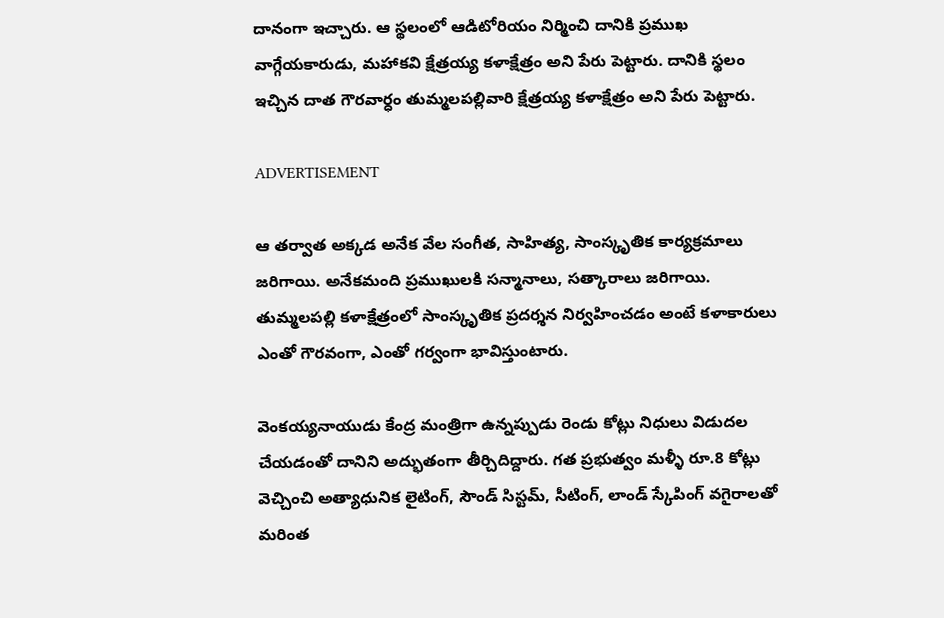దానంగా ఇచ్చారు. ఆ స్థలంలో ఆడిటోరియం నిర్మించి దానికి ప్రముఖ వాగ్గేయకారుడు, మహాకవి క్షేత్రయ్య కళాక్షేత్రం అని పేరు పెట్టారు. దానికి స్థలం ఇచ్చిన దాత గౌరవార్ధం తుమ్మలపల్లివారి క్షేత్రయ్య కళాక్షేత్రం అని పేరు పెట్టారు.

ADVERTISEMENT

ఆ తర్వాత అక్కడ అనేక వేల సంగీత, సాహిత్య, సాంస్కృతిక కార్యక్రమాలు జరిగాయి. అనేకమంది ప్రముఖులకి సన్మానాలు, సత్కారాలు జరిగాయి. తుమ్మలపల్లి కళాక్షేత్రంలో సాంస్కృతిక ప్రదర్శన నిర్వహించడం అంటే కళాకారులు ఎంతో గౌరవంగా, ఎంతో గర్వంగా భావిస్తుంటారు.

వెంకయ్యనాయుడు కేంద్ర మంత్రిగా ఉన్నప్పుడు రెండు కోట్లు నిధులు విడుదల చేయడంతో దానిని అద్భుతంగా తీర్చిదిద్దారు. గత ప్రభుత్వం మళ్ళీ రూ.8 కోట్లు వెచ్చించి అత్యాధునిక లైటింగ్, సౌండ్ సిస్టమ్, సీటింగ్, లాండ్ స్కేపింగ్ వగైరాలతో మరింత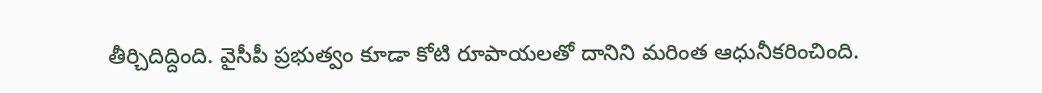తీర్చిదిద్దింది. వైసీపీ ప్రభుత్వం కూడా కోటి రూపాయలతో దానిని మరింత ఆధునీకరించింది.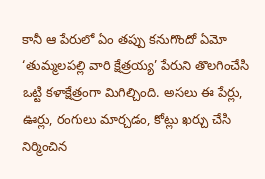కానీ ఆ పేరులో ఏం తప్పు కనుగొందో ఏమో ‘తుమ్మలపల్లి వారి క్షేత్రయ్య’ పేరుని తొలగించేసి ఒట్టి కళాక్షేత్రంగా మిగిల్చింది. అసలు ఈ పేర్లు, ఊర్లు, రంగులు మార్చడం, కోట్లు ఖర్చు చేసి నిర్మించిన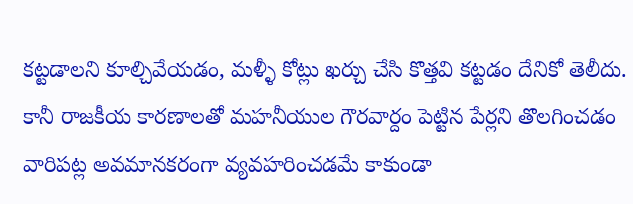కట్టడాలని కూల్చివేయడం, మళ్ళీ కోట్లు ఖర్చు చేసి కొత్తవి కట్టడం దేనికో తెలీదు. కానీ రాజకీయ కారణాలతో మహనీయుల గౌరవార్దం పెట్టిన పేర్లని తొలగించడం వారిపట్ల అవమానకరంగా వ్యవహరించడమే కాకుండా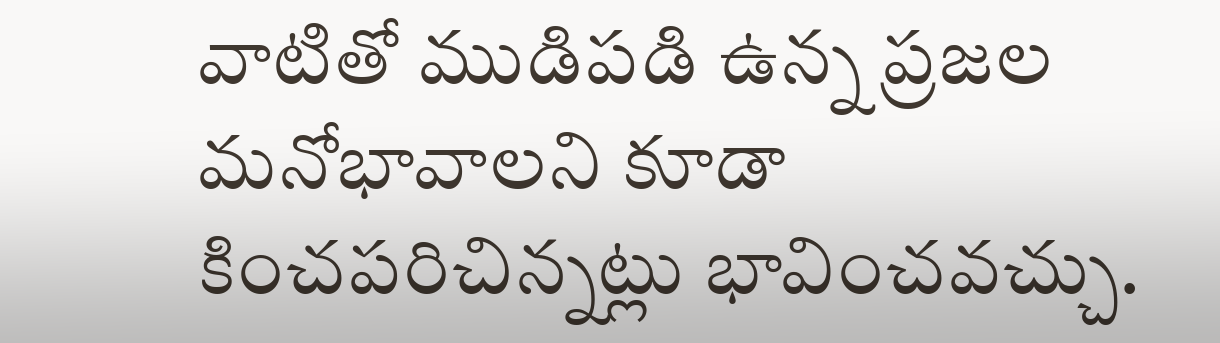వాటితో ముడిపడి ఉన్న ప్రజల మనోభావాలని కూడా కించపరిచిన్నట్లు భావించవచ్చు.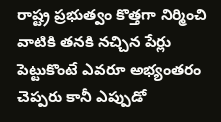రాష్ట్ర ప్రభుత్వం కొత్తగా నిర్మించి వాటికి తనకి నచ్చిన పేర్లు పెట్టుకొంటే ఎవరూ అభ్యంతరం చెప్పరు కానీ ఎప్పుడో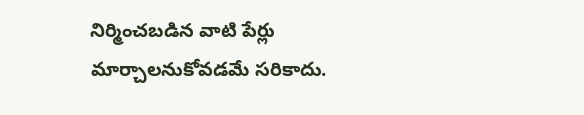నిర్మించబడిన వాటి పేర్లు మార్చాలనుకోవడమే సరికాదు.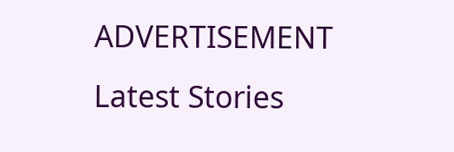ADVERTISEMENT
Latest Stories